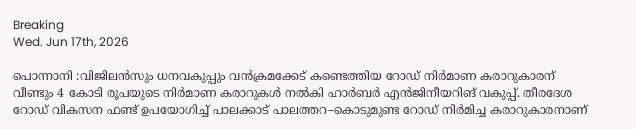Breaking
Wed. Jun 17th, 2026

പൊന്നാനി :വിജിലൻസും ധനവകുപ്പും വൻക്രമക്കേട് കണ്ടെത്തിയ റോഡ് നിർമാണ കരാറുകാരന് വീണ്ടും 4 കോടി രൂപയുടെ നിർമാണ കരാറുകൾ നൽകി ഹാർബർ എൻജിനീയറിങ് വകുപ്പ്. തീരദേശ റോഡ് വികസന ഫണ്ട് ഉപയോഗിച്ച് പാലക്കാട് പാലത്തറ–കൊടുമുണ്ട റോഡ് നിർമിച്ച കരാറുകാരനാണ്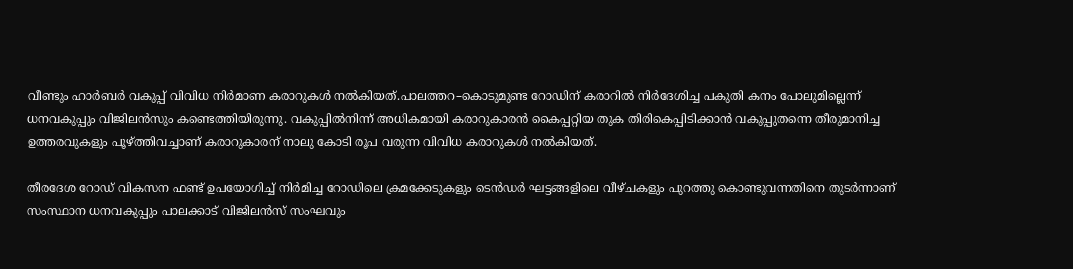വീണ്ടും ഹാർബർ വകുപ്പ് വിവിധ നിർമാണ കരാറുകൾ നൽകിയത്.പാലത്തറ–കൊടുമുണ്ട റോഡിന് കരാറിൽ നിർദേശിച്ച പകുതി കനം പോലുമില്ലെന്ന് ധനവകുപ്പും വിജിലൻസും കണ്ടെത്തിയിരുന്നു. വകുപ്പിൽനിന്ന് അധികമായി കരാറുകാരൻ കൈപ്പറ്റിയ തുക തിരികെപ്പിടിക്കാൻ വകുപ്പുതന്നെ തീരുമാനിച്ച ഉത്തരവുകളും പൂഴ്ത്തിവച്ചാണ് കരാറുകാരന് നാലു കോടി രൂപ വരുന്ന വിവിധ കരാറുകൾ നൽകിയത്.

തീരദേശ റോഡ് വികസന ഫണ്ട് ഉപയോഗിച്ച് നിർമിച്ച റോഡിലെ ക്രമക്കേടുകളും ടെൻഡർ ഘട്ടങ്ങളിലെ വീഴ്ചകളും പുറത്തു കൊണ്ടുവന്നതിനെ തുടർന്നാണ് സംസ്ഥാന ധനവകുപ്പും പാലക്കാട് വിജിലൻസ് സംഘവും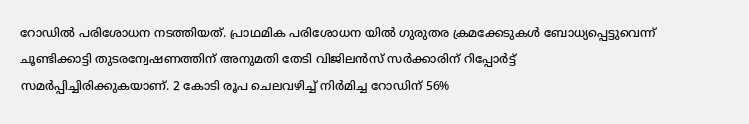റോഡിൽ പരിശോധന നടത്തിയത്. പ്രാഥമിക പരിശോധന യിൽ ഗുരുതര ക്രമക്കേടുകൾ ബോധ്യപ്പെട്ടുവെന്ന് ചൂണ്ടിക്കാട്ടി തുടരന്വേഷണത്തിന് അനുമതി തേടി വിജിലൻസ് സർക്കാരിന് റിപ്പോർട്ട് സമർപ്പിച്ചിരിക്കുകയാണ്. 2 കോടി രൂപ ചെലവഴിച്ച് നിർമിച്ച റോഡിന് 56%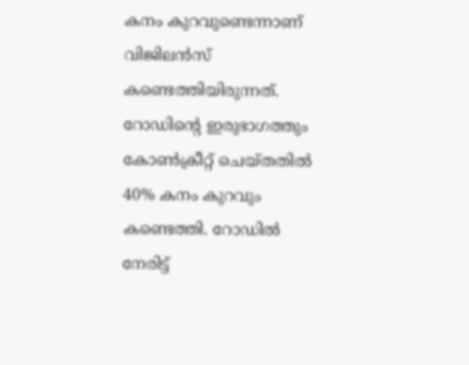കനം കുറവുണ്ടെന്നാണ് വിജിലൻസ് കണ്ടെത്തിയിരുന്നത്. റോഡിന്റെ ഇരുഭാഗത്തും കോൺക്രീറ്റ് ചെയ്തതിൽ 40% കനം കുറവും കണ്ടെത്തി. റോഡിൽ നേരിട്ട്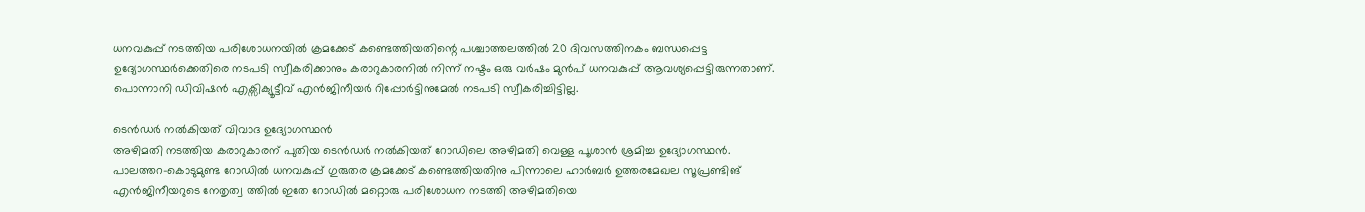ധനവകുപ്പ് നടത്തിയ പരിശോധനയിൽ ക്രമക്കേട് കണ്ടെത്തിയതിന്റെ പശ്ചാത്തലത്തിൽ 20 ദിവസത്തിനകം ബന്ധപ്പെട്ട ഉദ്യോഗസ്ഥർക്കെതിരെ നടപടി സ്വീകരിക്കാനും കരാറുകാരനിൽ നിന്ന് നഷ്ടം ഒരു വർഷം മുൻപ് ധനവകുപ്പ് ആവശ്യപ്പെട്ടിരുന്നതാണ്. പൊന്നാനി ഡിവിഷൻ എക്സിക്യൂട്ടീവ് എൻജിനീയർ റിപ്പോർട്ടിനുമേൽ നടപടി സ്വീകരിച്ചിട്ടില്ല.

ടെൻഡർ നൽകിയത് വിവാദ ഉദ്യോഗസ്ഥൻ
അഴിമതി നടത്തിയ കരാറുകാരന് പുതിയ ടെൻഡർ നൽകിയത് റോഡിലെ അഴിമതി വെള്ള പൂശാൻ ശ്രമിച്ച ഉദ്യോഗസ്ഥൻ. പാലത്തറ–കൊടുമുണ്ട റോഡിൽ ധനവകുപ്പ് ഗുരുതര ക്രമക്കേട് കണ്ടെത്തിയതിനു പിന്നാലെ ഹാർബർ ഉത്തരമേഖല സൂപ്രണ്ടിങ് എൻജിനീയറുടെ നേതൃത്വ ത്തിൽ ഇതേ റോഡിൽ മറ്റൊരു പരിശോധന നടത്തി അഴിമതിയെ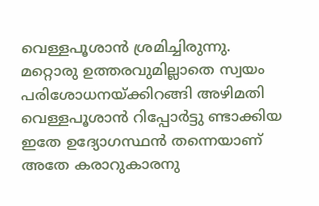വെള്ളപൂശാൻ ശ്രമിച്ചിരുന്നു. മറ്റൊരു ഉത്തരവുമില്ലാതെ സ്വയം പരിശോധനയ്ക്കിറങ്ങി അഴിമതി വെള്ളപൂശാൻ റിപ്പോർട്ടു ണ്ടാക്കിയ ഇതേ ഉദ്യോഗസ്ഥൻ തന്നെയാണ് അതേ കരാറുകാരനു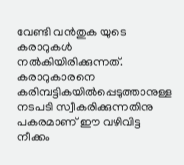വേണ്ടി വൻതുക യുടെ കരാറുകൾ നൽകിയിരിക്കുന്നത്. കരാറുകാരനെ കരിമ്പട്ടികയിൽപ്പെടുത്താനുള്ള നടപടി സ്വീകരിക്കുന്നതിനു പകരമാണ് ഈ വഴിവിട്ട നീക്കം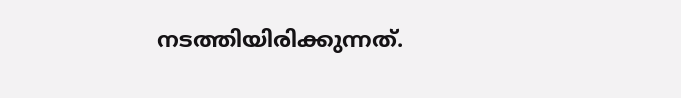നടത്തിയിരിക്കുന്നത്.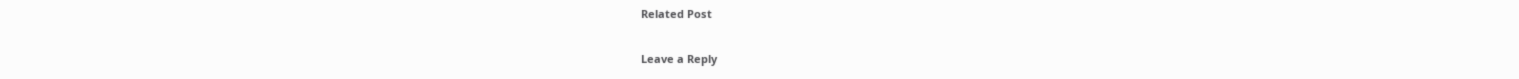Related Post

Leave a Reply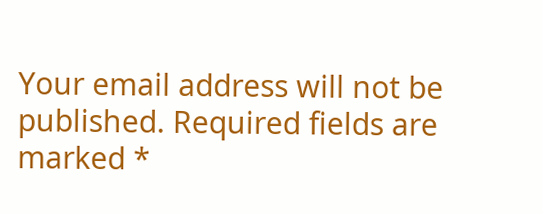Your email address will not be published. Required fields are marked *